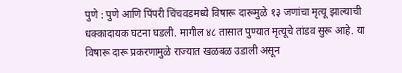पुणे : पुणे आणि पिंपरी चिंचवडमध्ये विषारू दारूमुळे १३ जणांचा मृत्यू झाल्याची धक्कादायक घटना घडली. मागील ४८ तासात पुण्यात मृत्यूचे तांडव सुरू आहे. या विषारू दारू प्रकरणामुळे राज्यात खळबळ उडाली असून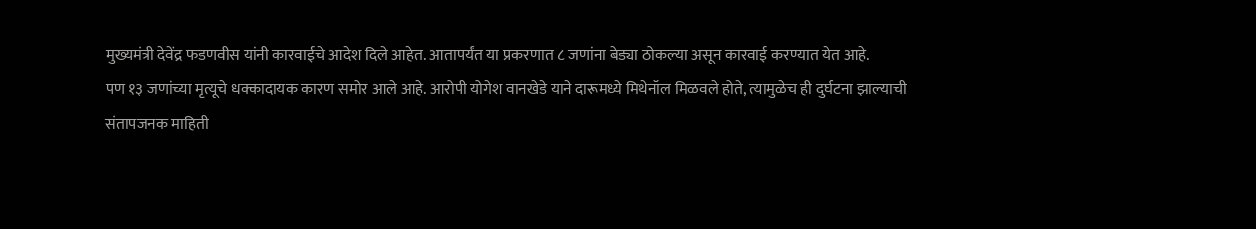मुख्यमंत्री देवेंद्र फडणवीस यांनी कारवाईचे आदेश दिले आहेत. आतापर्यंत या प्रकरणात ८ जणांना बेड्या ठोकल्या असून कारवाई करण्यात येत आहे.
पण १३ जणांच्या मृत्यूचे धक्कादायक कारण समोर आले आहे. आरोपी योगेश वानखेडे याने दारूमध्ये मिथेनॉल मिळवले होते, त्यामुळेच ही दुर्घटना झाल्याची संतापजनक माहिती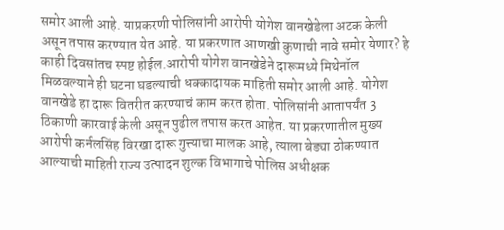समोर आली आहे. याप्रकरणी पोलिसांनी आरोपी योगेश वानखेडेला अटक केली असून तपास करण्यात येत आहे. या प्रकरणात आणखी कुणाची नावे समोर येणार? हे काही दिवसांतच स्पष्ट होईल.आरोपी योगेश वानखेडेने दारूमध्ये मिथेनॉल मिळवल्याने ही घटना घडल्याची धक्कादायक माहिती समोर आली आहे. योगेश वानखेडे हा दारू वितरीत करण्याचं काम करत होता. पोलिसांनी आतापर्यंत 3 ठिकाणी कारवाई केली असून पुढील तपास करत आहेत. या प्रकरणातील मुख्य आरोपी कर्नलसिंह विरखा दारू गुत्त्याचा मालक आहे, त्याला बेड्या ठोकण्यात आल्याची माहिती राज्य उत्पादन शुल्क विभागाचे पोलिस अधीक्षक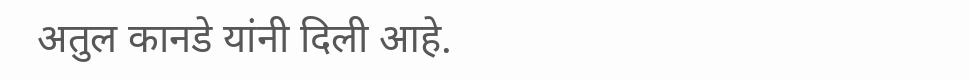अतुल कानडे यांनी दिली आहे.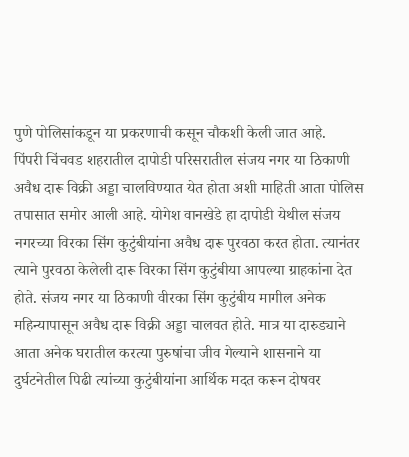पुणे पोलिसांकडून या प्रकरणाची कसून चौकशी केली जात आहे.
पिंपरी चिंचवड शहरातील दापोडी परिसरातील संजय नगर या ठिकाणी अवैध दारू विक्री अड्डा चालविण्यात येत होता अशी माहिती आता पोलिस तपासात समोर आली आहे. योगेश वानखेडे हा दापोडी येथील संजय नगरच्या विरका सिंग कुटुंबीयांना अवैध दारू पुरवठा करत होता. त्यानंतर त्याने पुरवठा केलेली दारू विरका सिंग कुटुंबीया आपल्या ग्राहकांना देत होते. संजय नगर या ठिकाणी वीरका सिंग कुटुंबीय मागील अनेक महिन्यापासून अवैध दारू विक्री अड्डा चालवत होते. मात्र या दारुड्याने आता अनेक घरातील करत्या पुरुषांचा जीव गेल्याने शासनाने या दुर्घटनेतील पिढी त्यांच्या कुटुंबीयांना आर्थिक मदत करून दोषवर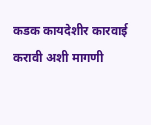कडक कायदेशीर कारवाई करावी अशी मागणी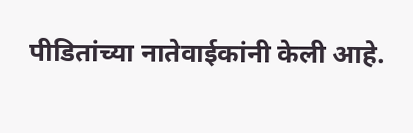पीडितांच्या नातेवाईकांनी केली आहे.